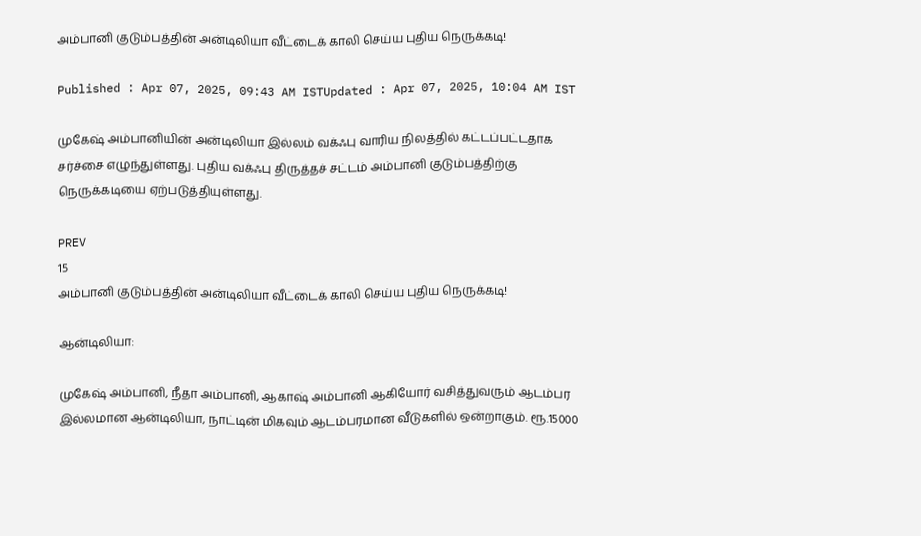அம்பானி குடும்பத்தின் அன்டிலியா வீட்டைக் காலி செய்ய புதிய நெருக்கடி!

Published : Apr 07, 2025, 09:43 AM ISTUpdated : Apr 07, 2025, 10:04 AM IST

முகேஷ் அம்பானியின் அன்டிலியா இல்லம் வக்ஃபு வாரிய நிலத்தில் கட்டப்பட்டதாக சர்ச்சை எழுந்துள்ளது. புதிய வக்ஃபு திருத்தச் சட்டம் அம்பானி குடும்பத்திற்கு நெருக்கடியை ஏற்படுத்தியுள்ளது.

PREV
15
அம்பானி குடும்பத்தின் அன்டிலியா வீட்டைக் காலி செய்ய புதிய நெருக்கடி!

ஆன்டிலியா:

முகேஷ் அம்பானி, நீதா அம்பானி, ஆகாஷ் அம்பானி ஆகியோர் வசித்துவரும் ஆடம்பர இல்லமான ஆன்டிலியா, நாட்டின் மிகவும் ஆடம்பரமான வீடுகளில் ஒன்றாகும். ரூ.15000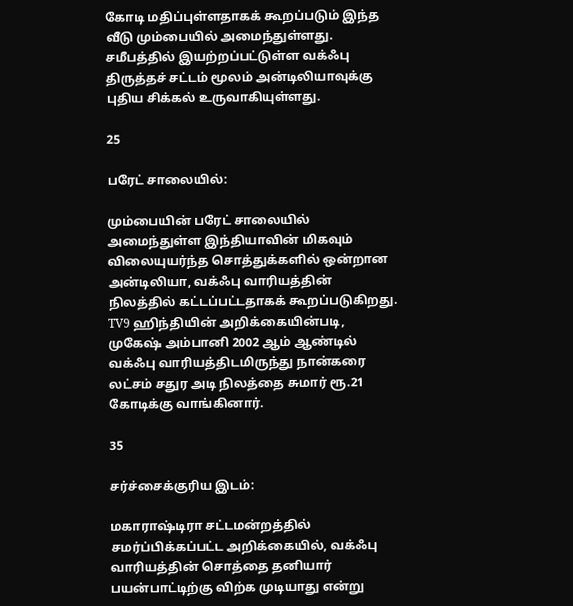கோடி மதிப்புள்ளதாகக் கூறப்படும் இந்த வீடு மும்பையில் அமைந்துள்ளது. சமீபத்தில் இயற்றப்பட்டுள்ள வக்ஃபு திருத்தச் சட்டம் மூலம் அன்டிலியாவுக்கு புதிய சிக்கல் உருவாகியுள்ளது.

25

பரேட் சாலையில்:

மும்பையின் பரேட் சாலையில் அமைந்துள்ள இந்தியாவின் மிகவும் விலையுயர்ந்த சொத்துக்களில் ஒன்றான அன்டிலியா, வக்ஃபு வாரியத்தின் நிலத்தில் கட்டப்பட்டதாகக் கூறப்படுகிறது. TV9 ஹிந்தியின் அறிக்கையின்படி, முகேஷ் அம்பானி 2002 ஆம் ஆண்டில் வக்ஃபு வாரியத்திடமிருந்து நான்கரை லட்சம் சதுர அடி நிலத்தை சுமார் ரூ.21 கோடிக்கு வாங்கினார்.

35

சர்ச்சைக்குரிய இடம்:

மகாராஷ்டிரா சட்டமன்றத்தில் சமர்ப்பிக்கப்பட்ட அறிக்கையில், வக்ஃபு வாரியத்தின் சொத்தை தனியார் பயன்பாட்டிற்கு விற்க முடியாது என்று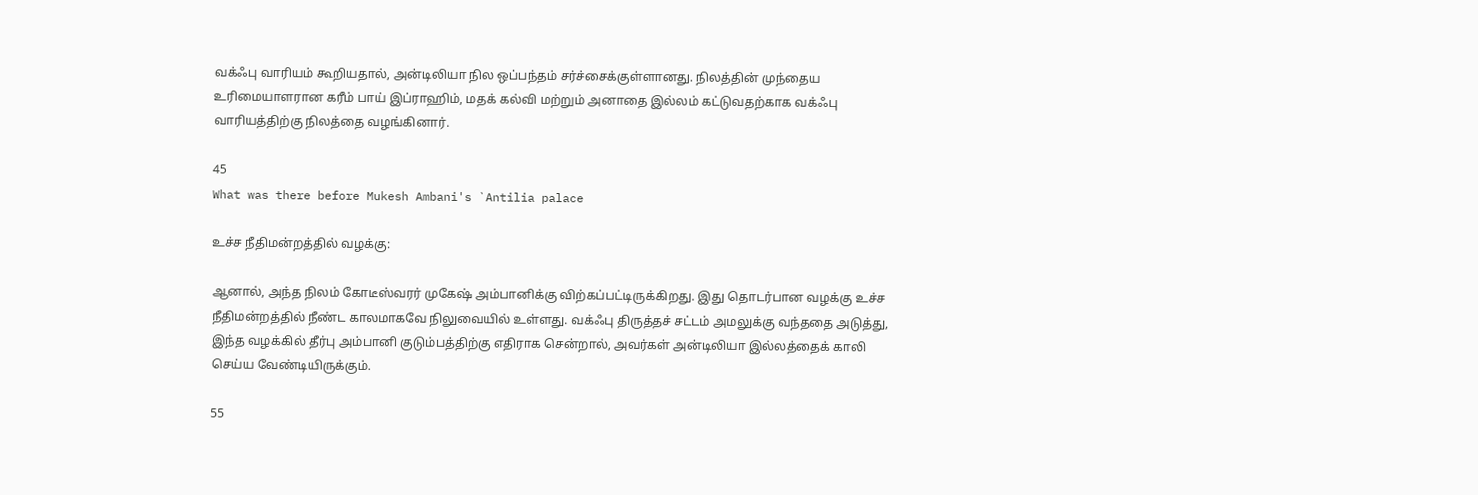வக்ஃபு வாரியம் கூறியதால், அன்டிலியா நில ஒப்பந்தம் சர்ச்சைக்குள்ளானது. நிலத்தின் முந்தைய உரிமையாளரான கரீம் பாய் இப்ராஹிம், மதக் கல்வி மற்றும் அனாதை இல்லம் கட்டுவதற்காக வக்ஃபு வாரியத்திற்கு நிலத்தை வழங்கினார்.

45
What was there before Mukesh Ambani's `Antilia palace

உச்ச நீதிமன்றத்தில் வழக்கு:

ஆனால், அந்த நிலம் கோடீஸ்வரர் முகேஷ் அம்பானிக்கு விற்கப்பட்டிருக்கிறது. இது தொடர்பான வழக்கு உச்ச நீதிமன்றத்தில் நீண்ட காலமாகவே நிலுவையில் உள்ளது. வக்ஃபு திருத்தச் சட்டம் அமலுக்கு வந்ததை அடுத்து, இந்த வழக்கில் தீர்பு அம்பானி குடும்பத்திற்கு எதிராக சென்றால், அவர்கள் அன்டிலியா இல்லத்தைக் காலி செய்ய வேண்டியிருக்கும்.

55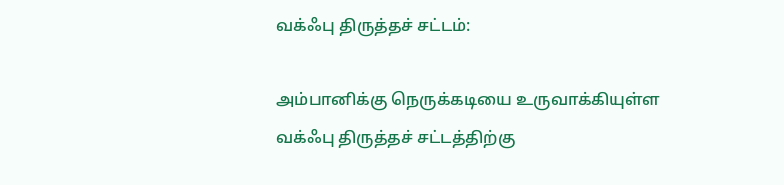வக்ஃபு திருத்தச் சட்டம்:

அம்பானிக்கு நெருக்கடியை உருவாக்கியுள்ள வக்ஃபு திருத்தச் சட்டத்திற்கு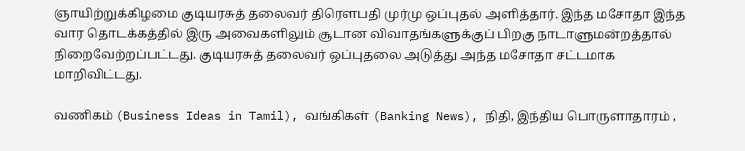ஞாயிற்றுக்கிழமை குடியரசுத் தலைவர் திரௌபதி முர்மு ஒப்புதல் அளித்தார். இந்த மசோதா இந்த வார தொடக்கத்தில் இரு அவைகளிலும் சூடான விவாதங்களுக்குப் பிறகு நாடாளுமன்றத்தால் நிறைவேற்றப்பட்டது. குடியரசுத் தலைவர் ஒப்புதலை அடுத்து அந்த மசோதா சட்டமாக மாறிவிட்டது.

வணிகம் (Business Ideas in Tamil), வங்கிகள் (Banking News), நிதி, இந்திய பொருளாதாரம் ,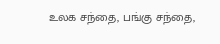உலக சந்தை, பங்கு சந்தை,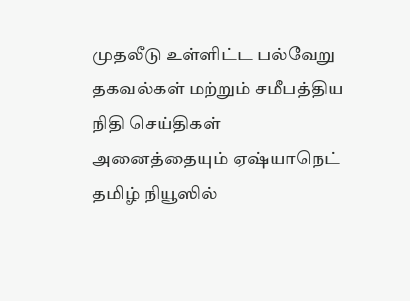முதலீடு உள்ளிட்ட பல்வேறு தகவல்கள் மற்றும் சமீபத்திய நிதி செய்திகள் அனைத்தையும் ஏஷ்யாநெட் தமிழ் நியூஸில்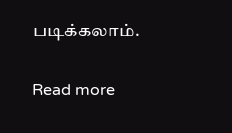படிக்கலாம்.

Read more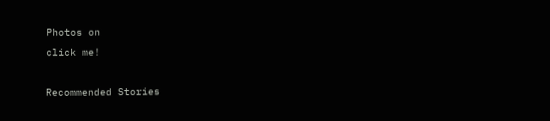Photos on
click me!

Recommended Stories